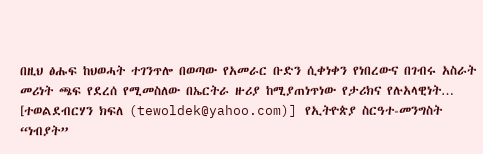በዚህ ፅሑፍ ከህወሓት ተገንጥሎ በወጣው የአመራር ቡድን ሲቀነቀን የነበረውና በገብሩ አስራት መሪነት ጫፍ የደረሰ የሚመስለው በኤርትራ ዙሪያ ከሚያጠነጥነው የታሪክና የሉአላዊነት…
[ተወልደብርሃን ክፍለ (tewoldek@yahoo.com)] የኢትዮጵያ ስርዓተ-መንግስት “ነብያት”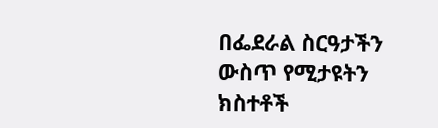በፌደራል ስርዓታችን ውስጥ የሚታዩትን ክስተቶች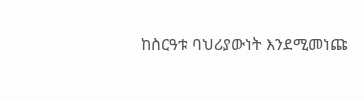ከስርዓቱ ባህሪያውነት እንደሚመነጩ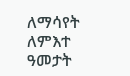ለማሳየት ለምእተ ዓመታት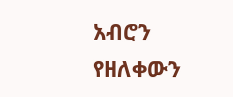አብሮን የዘለቀውን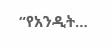“የአንዲት…